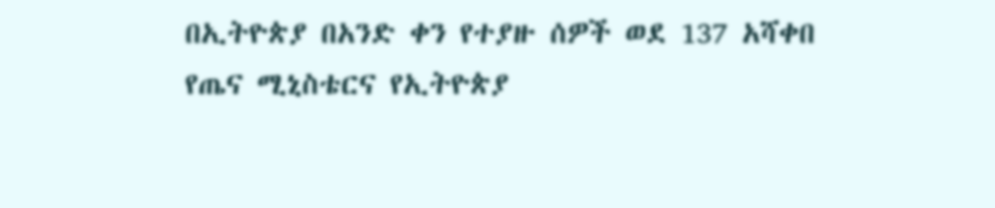በኢትዮጵያ በአንድ ቀን የተያዙ ሰዎች ወደ 137 አሻቀበ
የጤና ሚኒስቴርና የኢትዮጵያ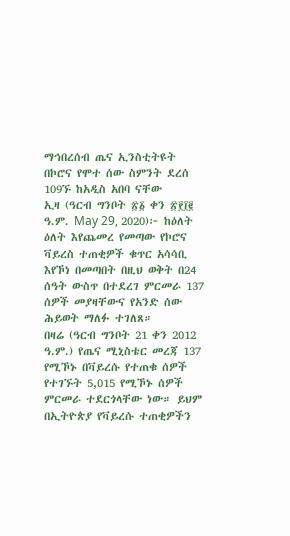ማኅበረሰብ ጤና ኢንስቲትዩት
በኮሮና የሞተ ሰው ስምንት ደረሰ
109ኙ ከአዲስ አበባ ናቸው
ኢዛ (ዓርብ ግንቦት ፳፩ ቀን ፳፻፲፪ ዓ.ም. May 29, 2020)፦ ከዕለት ዕለት እየጨመረ የመጣው የኮሮና ቫይረስ ተጠቂዎች ቁጥር አሳሳቢ እየኾነ በመጣበት በዚህ ወቅት በ24 ሰዓት ውስጥ በተደረገ ምርመራ 137 ሰዎች መያዛቸውና የአንድ ሰው ሕይወት ማለፉ ተገለጸ።
በዛሬ (ዓርብ ግንቦት 21 ቀን 2012 ዓ.ም.) የጤና ሚኒስቴር መረጃ 137 የሚኾኑ በቫይረሱ የተጠቁ ሰዎች የተገኙት 5,015 የሚኾኑ ሰዎች ምርመራ ተደርጎላቸው ነው። ይህም በኢትዮጵያ የቫይረሱ ተጠቂዎችን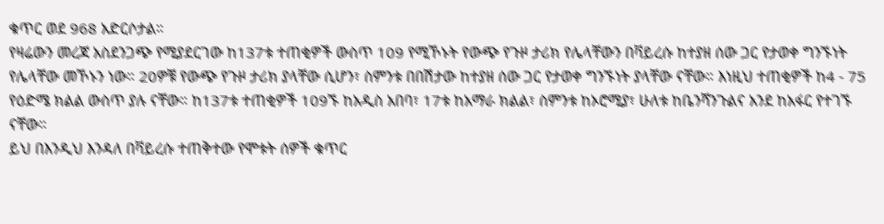ቁጥር ወደ 968 አድርሶታል።
የዛሬውን መረጃ አስደንጋጭ የሚያደርገው ከ137ቱ ተጠቂዎች ውስጥ 109 የሚኾኑት የውጭ የጉዞ ታሪክ የሌላቸውን በቫይረሱ ከተያዘ ሰው ጋር የታወቀ ግንኙነት የሌላቸው መኾኑን ነው። 20ዎቹ የውጭ የጉዞ ታሪክ ያላቸው ሲሆን፣ ስምንቱ በበሽታው ከተያዘ ሰው ጋር የታወቀ ግንኙነት ያላቸው ናቸው። እነዚህ ተጠቂዎች ከ4 - 75 የዕድሜ ክልል ውስጥ ያሉ ናቸው። ከ137ቱ ተጠቂዎች 109ኙ ከአዲስ አበባ፣ 17ቱ ከአማራ ክልል፣ ስምንቱ ከኦሮሚያ፣ ሁለቱ ከቤንሻንጉልና አንደ ከአፋር የተገኙ ናቸው።
ይህ በእንዲህ እንዳለ በቫይረሱ ተጠቅተው የሞቱት ሰዎች ቁጥር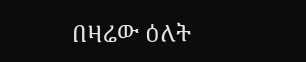በዛሬው ዕለት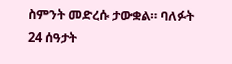ስምንት መድረሱ ታውቋል። ባለፉት 24 ሰዓታት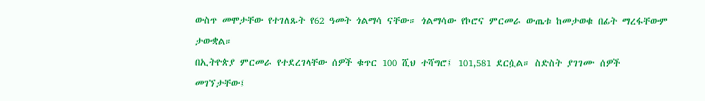ውስጥ መሞታቸው የተገለጹት የ62 ዓመት ጎልማሳ ናቸው። ጎልማሳው የኮሮና ምርመራ ውጤቱ ከመታወቁ በፊት ማረፋቸውም ታውቋል።
በኢትዮጵያ ምርመራ የተደረገላቸው ሰዎች ቁጥር 100 ሺህ ተሻግሮ፤ 101,581 ደርሷል። ስድስት ያገገሙ ሰዎች መገኘታቸው፤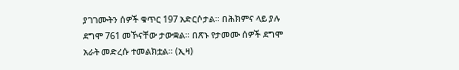ያገገሙትን ሰዎች ቁጥር 197 አድርሶታል። በሕክምና ላይ ያሉ ደግሞ 761 መኾናቸው ታውቋል። በጽኑ የታመሙ ሰዎች ደግሞ አራት መድረሱ ተመልክቷል። (ኢዛ)